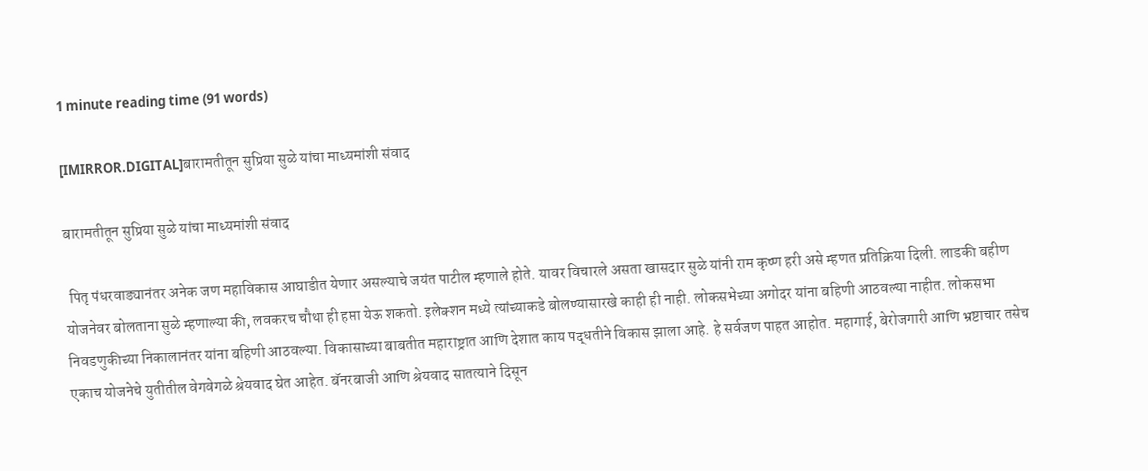1 minute reading time (91 words)

[IMIRROR.DIGITAL]बारामतीतून सुप्रिया सुळे यांचा माध्यमांशी संवाद

बारामतीतून सुप्रिया सुळे यांचा माध्यमांशी संवाद

 पितृ पंधरवाड्यानंतर अनेक जण महाविकास आघाडीत येणार असल्याचे जयंत पाटील म्हणाले होते. यावर विचारले असता खासदार सुळे यांनी राम कृष्ण हरी असे म्हणत प्रतिक्रिया दिली. लाडकी बहीण योजनेवर बोलताना सुळे म्हणाल्या की, लवकरच चौथा ही हप्ता येऊ शकतो. इलेक्शन मध्ये त्यांच्याकडे बोलण्यासारखे काही ही नाही. लोकसभेच्या अगोदर यांना बहिणी आठवल्या नाहीत. लोकसभा निवडणुकीच्या निकालानंतर यांना बहिणी आठवल्या. विकासाच्या बाबतीत महाराष्ट्रात आणि देशात काय पद्धतीने विकास झाला आहे. हे सर्वजण पाहत आहोत. महागाई, बेरोजगारी आणि भ्रष्टाचार तसेच एकाच योजनेचे युतीतील वेगवेगळे श्रेयवाद घेत आहेत. बॅनरबाजी आणि श्रेयवाद सातत्याने दिसून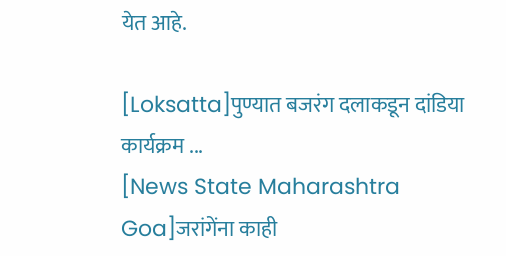येत आहे.

[Loksatta]पुण्यात बजरंग दलाकडून दांडिया कार्यक्रम ...
[News State Maharashtra Goa]जरांगेंना काही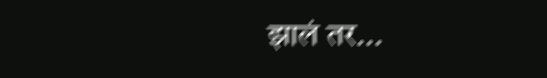झालं तर...